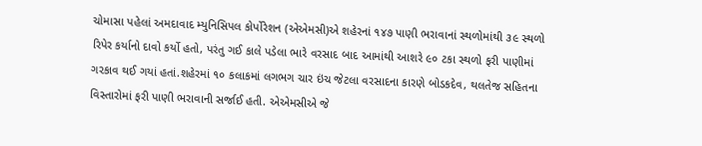ચોમાસા પહેલાં અમદાવાદ મ્યુનિસિપલ કોર્પોરેશન (એએમસી)એ શહેરનાં ૧૪૭ પાણી ભરાવાનાં સ્થળોમાંથી ૩૯ સ્થળો રિપેર કર્યાનો દાવો કર્યો હતો, પરંતુ ગઈ કાલે પડેલા ભારે વરસાદ બાદ આમાંથી આશરે ૯૦ ટકા સ્થળો ફરી પાણીમાં ગરકાવ થઈ ગયાં હતાં.શહેરમાં ૧૦ કલાકમાં લગભગ ચાર ઇંચ જેટલા વરસાદના કારણે બોડકદેવ, થલતેજ સહિતના વિસ્તારોમાં ફરી પાણી ભરાવાની સર્જાઈ હતી. એએમસીએ જે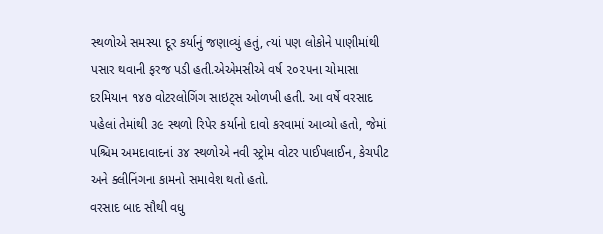સ્થળોએ સમસ્યા દૂર કર્યાનું જણાવ્યું હતું, ત્યાં પણ લોકોને પાણીમાંથી પસાર થવાની ફરજ પડી હતી.એએમસીએ વર્ષ ૨૦૨૫ના ચોમાસા દરમિયાન ૧૪૭ વોટરલોગિંગ સાઇટ્સ ઓળખી હતી. આ વર્ષે વરસાદ પહેલાં તેમાંથી ૩૯ સ્થળો રિપેર કર્યાનો દાવો કરવામાં આવ્યો હતો, જેમાં પશ્ચિમ અમદાવાદનાં ૩૪ સ્થળોએ નવી સ્ટ્રોમ વોટર પાઈપલાઈન, કેચપીટ અને ક્લીનિંગના કામનો સમાવેશ થતો હતો.
વરસાદ બાદ સૌથી વધુ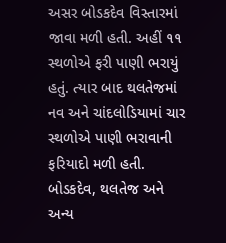અસર બોડકદેવ વિસ્તારમાં જાવા મળી હતી. અહીં ૧૧ સ્થળોએ ફરી પાણી ભરાયું હતું. ત્યાર બાદ થલતેજમાં નવ અને ચાંદલોડિયામાં ચાર સ્થળોએ પાણી ભરાવાની ફરિયાદો મળી હતી. બોડકદેવ, થલતેજ અને અન્ય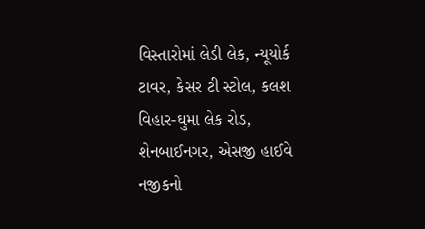વિસ્તારોમાં લેડી લેક, ન્યૂયોર્ક ટાવર, કેસર ટી સ્ટોલ, કલશ વિહાર-ઘુમા લેક રોડ, શેનબાઈનગર, એસજી હાઈવે નજીકનો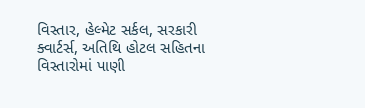વિસ્તાર, હેલ્મેટ સર્કલ, સરકારી ક્વાર્ટર્સ, અતિથિ હોટલ સહિતના વિસ્તારોમાં પાણી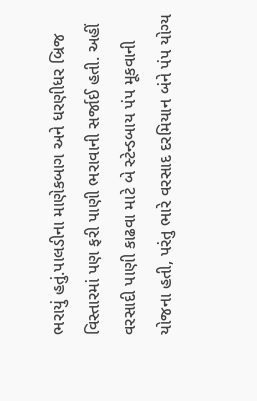ભરાયું હતું.પાલડીના માણેકબાગ અને ધરણીધર બ્રિજ વિસ્તારમાં પણ ફરી પાણી ભરાવાની સર્જાઈ હતી. અહીં વરસાદી પાણી કાઢવા માટે બે સ્ટેન્ડબાય પંપ મૂકવાની યોજના હતી, પરંતુ ભારે વરસાદ દરમિયાન બંને પંપ યોગ્ય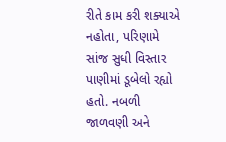રીતે કામ કરી શક્યાએ નહોતા, પરિણામે સાંજ સુધી વિસ્તાર પાણીમાં ડૂબેલો રહ્યો હતો. નબળી જાળવણી અને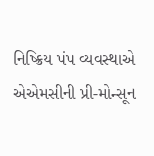નિષ્ક્રિય પંપ વ્યવસ્થાએ એએમસીની પ્રી-મોન્સૂન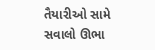તૈયારીઓ સામે સવાલો ઊભા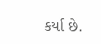કર્યા છે.